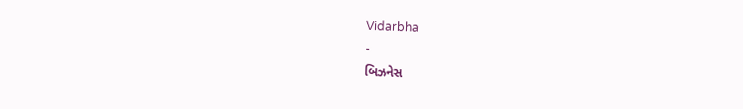Vidarbha
-
બિઝનેસ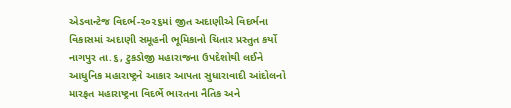એડવાન્ટેજ વિદર્ભ-૨૦૨૬માં જીત અદાણીએ વિદર્ભના વિકાસમાં અદાણી સમૂહની ભૂમિકાનો ચિતાર પ્રસ્તુત કર્યો
નાગપુર તા.૬, ટુકડોજી મહારાજના ઉપદેશોથી લઈને આધુનિક મહારાષ્ટ્રને આકાર આપતા સુધારાવાદી આંદોલનો મારફત મહારાષ્ટ્રના વિદર્ભે ભારતના નૈતિક અને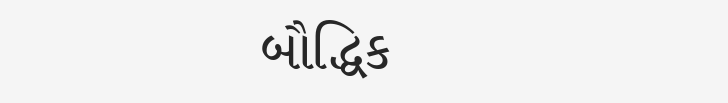બૌદ્ધિક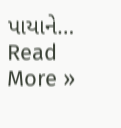પાયાને…
Read More »